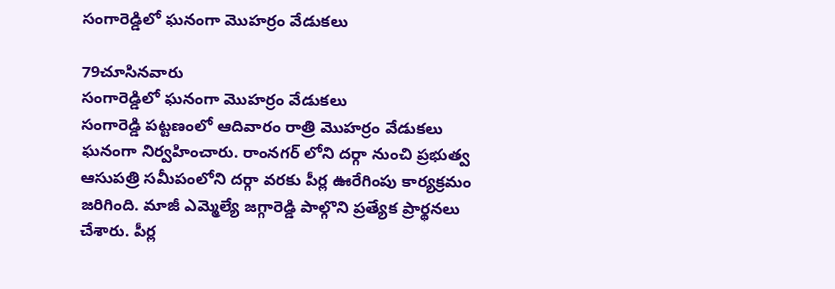సంగారెడ్డిలో ఘనంగా మొహర్రం వేడుకలు

79చూసినవారు
సంగారెడ్డిలో ఘనంగా మొహర్రం వేడుకలు
సంగారెడ్డి పట్టణంలో ఆదివారం రాత్రి మొహర్రం వేడుకలు ఘనంగా నిర్వహించారు. రాంనగర్ లోని దర్గా నుంచి ప్రభుత్వ ఆసుపత్రి సమీపంలోని దర్గా వరకు పీర్ల ఊరేగింపు కార్యక్రమం జరిగింది. మాజీ ఎమ్మెల్యే జగ్గారెడ్డి పాల్గొని ప్రత్యేక ప్రార్థనలు చేశారు. పీర్ల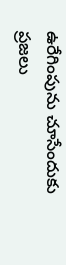ఉరేగింపును చూసేందుకు ప్రజలు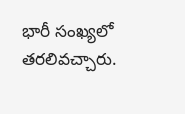భారీ సంఖ్యలో తరలివచ్చారు.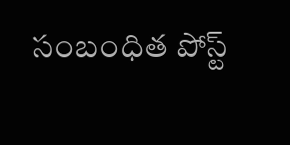సంబంధిత పోస్ట్